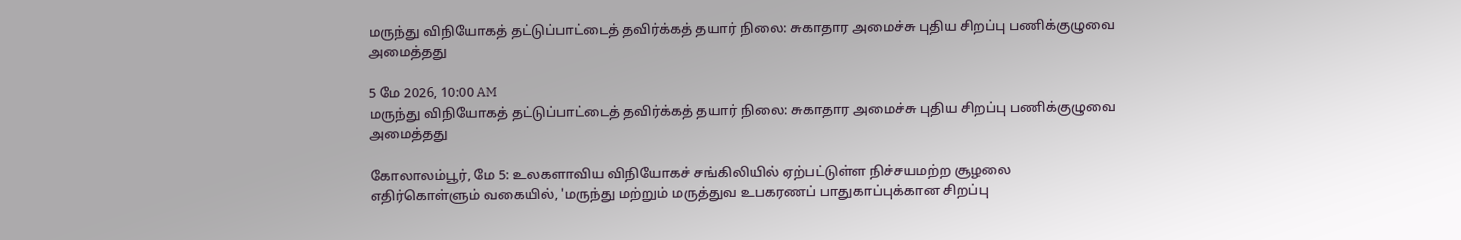மருந்து விநியோகத் தட்டுப்பாட்டைத் தவிர்க்கத் தயார் நிலை: சுகாதார அமைச்சு புதிய சிறப்பு பணிக்குழுவை அமைத்தது

5 மே 2026, 10:00 AM
மருந்து விநியோகத் தட்டுப்பாட்டைத் தவிர்க்கத் தயார் நிலை: சுகாதார அமைச்சு புதிய சிறப்பு பணிக்குழுவை அமைத்தது

கோலாலம்பூர், மே 5: உலகளாவிய விநியோகச் சங்கிலியில் ஏற்பட்டுள்ள நிச்சயமற்ற சூழலை எதிர்கொள்ளும் வகையில், 'மருந்து மற்றும் மருத்துவ உபகரணப் பாதுகாப்புக்கான சிறப்பு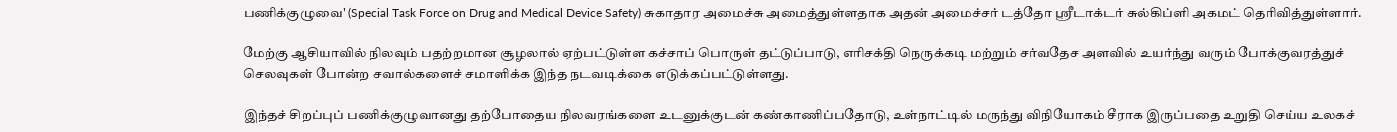பணிக்குழுவை' (Special Task Force on Drug and Medical Device Safety) சுகாதார அமைச்சு அமைத்துள்ளதாக அதன் அமைச்சர் டத்தோ ஶ்ரீடாக்டர் சுல்கிப்ளி அகமட் தெரிவித்துள்ளார்.

மேற்கு ஆசியாவில் நிலவும் பதற்றமான சூழலால் ஏற்பட்டுள்ள கச்சாப் பொருள் தட்டுப்பாடு, எரிசக்தி நெருக்கடி மற்றும் சர்வதேச அளவில் உயர்ந்து வரும் போக்குவரத்துச் செலவுகள் போன்ற சவால்களைச் சமாளிக்க இந்த நடவடிக்கை எடுக்கப்பட்டுள்ளது.

இந்தச் சிறப்புப் பணிக்குழுவானது தற்போதைய நிலவரங்களை உடனுக்குடன் கண்காணிப்பதோடு, உள்நாட்டில் மருந்து விநியோகம் சீராக இருப்பதை உறுதி செய்ய உலகச்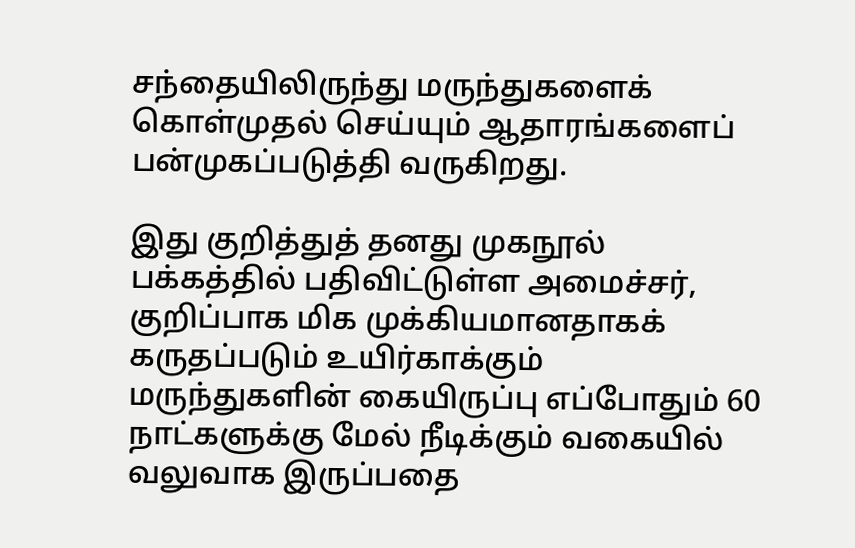சந்தையிலிருந்து மருந்துகளைக் கொள்முதல் செய்யும் ஆதாரங்களைப் பன்முகப்படுத்தி வருகிறது.

இது குறித்துத் தனது முகநூல் பக்கத்தில் பதிவிட்டுள்ள அமைச்சர், குறிப்பாக மிக முக்கியமானதாகக் கருதப்படும் உயிர்காக்கும் மருந்துகளின் கையிருப்பு எப்போதும் 60 நாட்களுக்கு மேல் நீடிக்கும் வகையில் வலுவாக இருப்பதை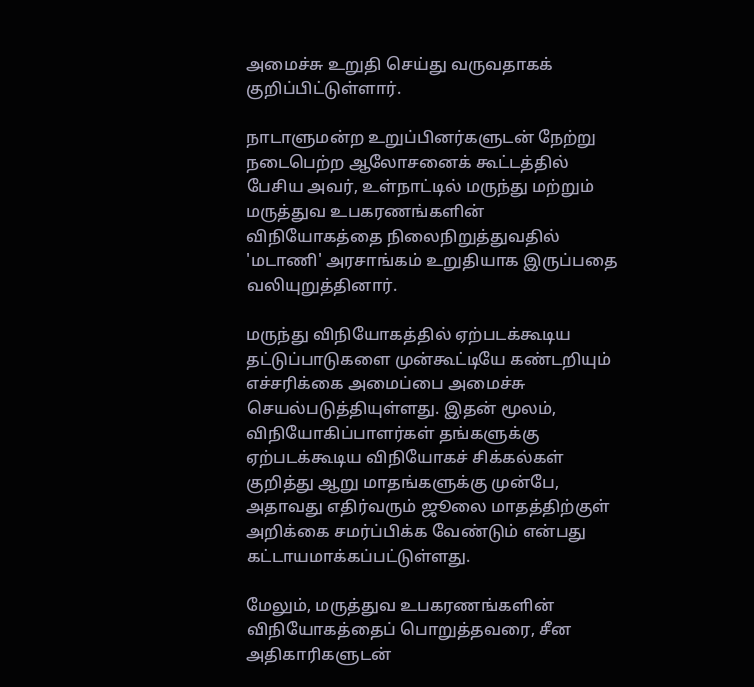அமைச்சு உறுதி செய்து வருவதாகக் குறிப்பிட்டுள்ளார்.

நாடாளுமன்ற உறுப்பினர்களுடன் நேற்று நடைபெற்ற ஆலோசனைக் கூட்டத்தில் பேசிய அவர், உள்நாட்டில் மருந்து மற்றும் மருத்துவ உபகரணங்களின் விநியோகத்தை நிலைநிறுத்துவதில் 'மடாணி' அரசாங்கம் உறுதியாக இருப்பதை வலியுறுத்தினார்.

மருந்து விநியோகத்தில் ஏற்படக்கூடிய தட்டுப்பாடுகளை முன்கூட்டியே கண்டறியும் எச்சரிக்கை அமைப்பை அமைச்சு செயல்படுத்தியுள்ளது. இதன் மூலம், விநியோகிப்பாளர்கள் தங்களுக்கு ஏற்படக்கூடிய விநியோகச் சிக்கல்கள் குறித்து ஆறு மாதங்களுக்கு முன்பே, அதாவது எதிர்வரும் ஜூலை மாதத்திற்குள் அறிக்கை சமர்ப்பிக்க வேண்டும் என்பது கட்டாயமாக்கப்பட்டுள்ளது.

மேலும், மருத்துவ உபகரணங்களின் விநியோகத்தைப் பொறுத்தவரை, சீன அதிகாரிகளுடன்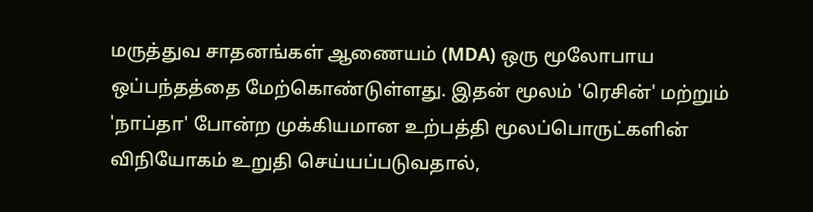மருத்துவ சாதனங்கள் ஆணையம் (MDA) ஒரு மூலோபாய ஒப்பந்தத்தை மேற்கொண்டுள்ளது. இதன் மூலம் 'ரெசின்' மற்றும் 'நாப்தா' போன்ற முக்கியமான உற்பத்தி மூலப்பொருட்களின் விநியோகம் உறுதி செய்யப்படுவதால்,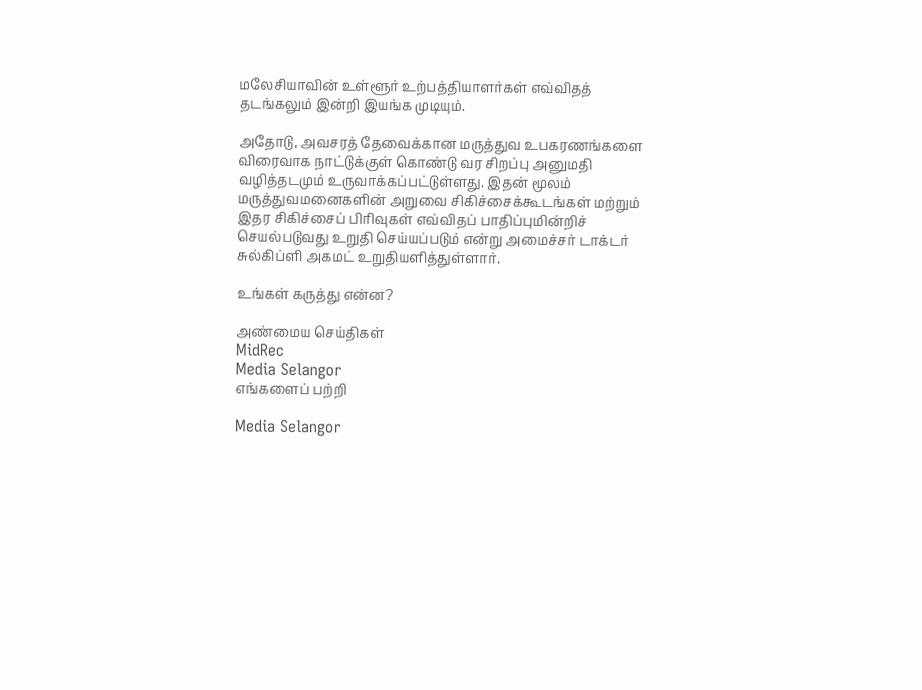மலேசியாவின் உள்ளூர் உற்பத்தியாளர்கள் எவ்விதத் தடங்கலும் இன்றி இயங்க முடியும்.

அதோடு, அவசரத் தேவைக்கான மருத்துவ உபகரணங்களை விரைவாக நாட்டுக்குள் கொண்டு வர சிறப்பு அனுமதி வழித்தடமும் உருவாக்கப்பட்டுள்ளது. இதன் மூலம் மருத்துவமனைகளின் அறுவை சிகிச்சைக்கூடங்கள் மற்றும் இதர சிகிச்சைப் பிரிவுகள் எவ்விதப் பாதிப்புமின்றிச் செயல்படுவது உறுதி செய்யப்படும் என்று அமைச்சர் டாக்டர் சுல்கிப்ளி அகமட் உறுதியளித்துள்ளார்.

உங்கள் கருத்து என்ன?

அண்மைய செய்திகள்
MidRec
Media Selangor
எங்களைப் பற்றி

Media Selangor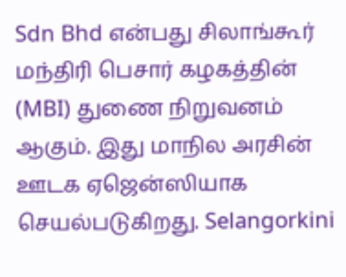Sdn Bhd என்பது சிலாங்கூர் மந்திரி பெசார் கழகத்தின் (MBI) துணை நிறுவனம் ஆகும். இது மாநில அரசின் ஊடக ஏஜென்ஸியாக செயல்படுகிறது. Selangorkini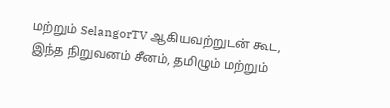மற்றும் SelangorTV ஆகியவற்றுடன் கூட, இந்த நிறுவனம் சீனம், தமிழும் மற்றும்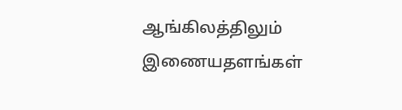ஆங்கிலத்திலும் இணையதளங்கள்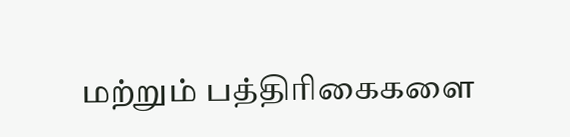மற்றும் பத்திரிகைகளை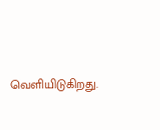வெளியிடுகிறது.